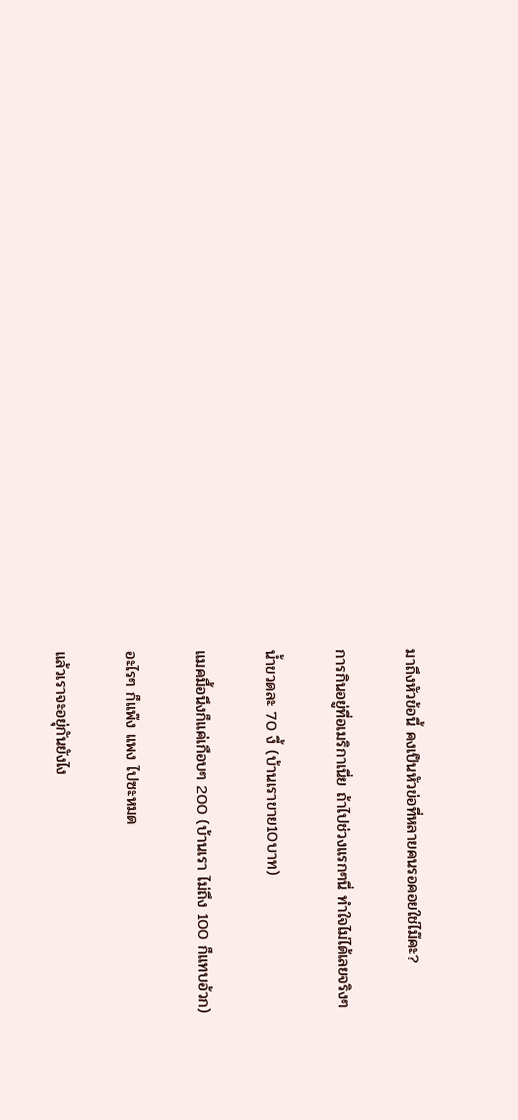มาถึงหัวข้อนี้ คงเป็นหัวข่อที่หลายคนรอคอยใช่ไม๊คะ?

การกินอยู่ที่อเมริกาเนี่ย ถ้าไปช่วงแรกๆนี่ ทำใจไม่ได้เลยจริงๆ

น้ำขวดละ 70 งี้ (บ้านเราขาย10บาท)

แมคมื้อนึงก็แค่เกือบๆ 200 (บ้านเรา ไม่ถึง 100 ก็แทบอ้วก)

อะไรๆ ก็แพ๊ง แพง ไปซะหมด

แล้วเราจะอยุ่กันยังไง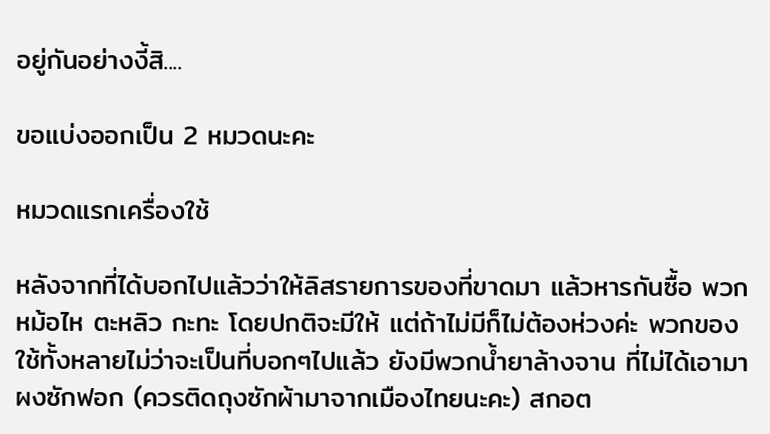อยู่กันอย่างงี้สิ....

ขอแบ่งออกเป็น 2 หมวดนะคะ

หมวดแรกเครื่องใช้

หลังจากที่ได้บอกไปแล้วว่าให้ลิสรายการของที่ขาดมา แล้วหารกันซื้อ พวกหม้อไห ตะหลิว กะทะ โดยปกติจะมีให้ แต่ถ้าไม่มีก็ไม่ต้องห่วงค่ะ พวกของใช้ทั้งหลายไม่ว่าจะเป็นที่บอกๆไปแล้ว ยังมีพวกน้ำยาล้างจาน ที่ไม่ได้เอามา ผงซักฟอก (ควรติดถุงซักผ้ามาจากเมืองไทยนะคะ) สกอต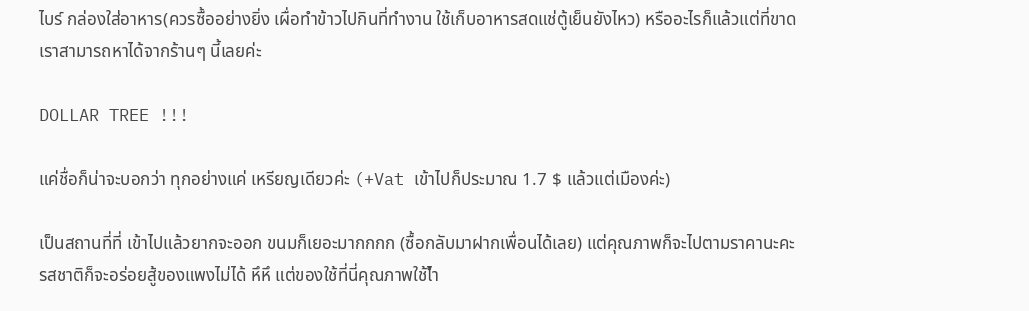ไบร์ กล่องใส่อาหาร(ควรซื้ออย่างยิ่ง เผื่อทำข้าวไปกินที่ทำงาน ใช้เก็บอาหารสดแช่ตู้เย็นยังไหว) หรืออะไรก็แล้วแต่ที่ขาด เราสามารถหาได้จากร้านๆ นี้เลยค่ะ

DOLLAR TREE !!!

แค่ชื่อก็น่าจะบอกว่า ทุกอย่างแค่ เหรียญเดียวค่ะ (+Vat เข้าไปก็ประมาณ 1.7 $ แล้วแต่เมืองค่ะ)

เป็นสถานที่ที่ เข้าไปแล้วยากจะออก ขนมก็เยอะมากกกก (ซื้อกลับมาฝากเพื่อนได้เลย) แต่คุณภาพก็จะไปตามราคานะคะ รสชาติก็จะอร่อยสู้ของแพงไม่ได้ หึหึ แต่ของใช้ที่นี่คุณภาพใช้ไำ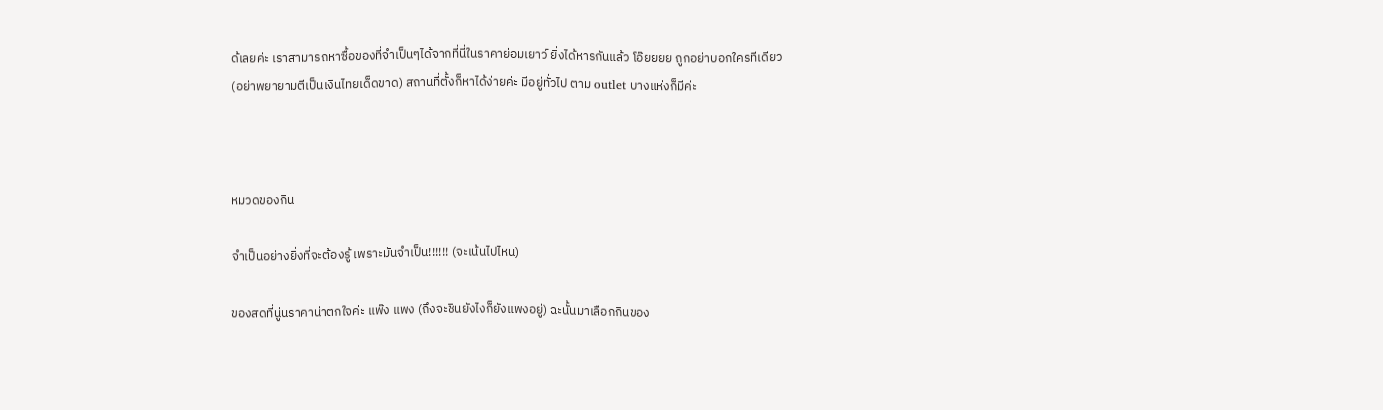ด้เลยค่ะ เราสามารถหาซื้อของที่จำเป็นๆได้จากที่นี่ในราคาย่อมเยาว์ ยิ่งได้หารกันแล้ว โอ๊ยยยย ถูกอย่าบอกใครทีเดียว (อย่าพยายามตีเป็นเงินไทยเด็ดขาด) สถานที่ตั้งก็หาได้ง่ายค่ะ มีอยู่ทั่วไป ตาม outlet บางแห่งก็มีค่ะ



หมวดของกิน

จำเป็นอย่างยิ่งที่จะต้องรู้ เพราะมันจำเป็น!!!!!! (จะเน้นไปไหน)

ของสดที่นู่นราคาน่าตกใจค่ะ แพ๊ง แพง (ถึงจะชินยังไงก็ยังแพงอยู่) ฉะนั้นมาเลือกกินของ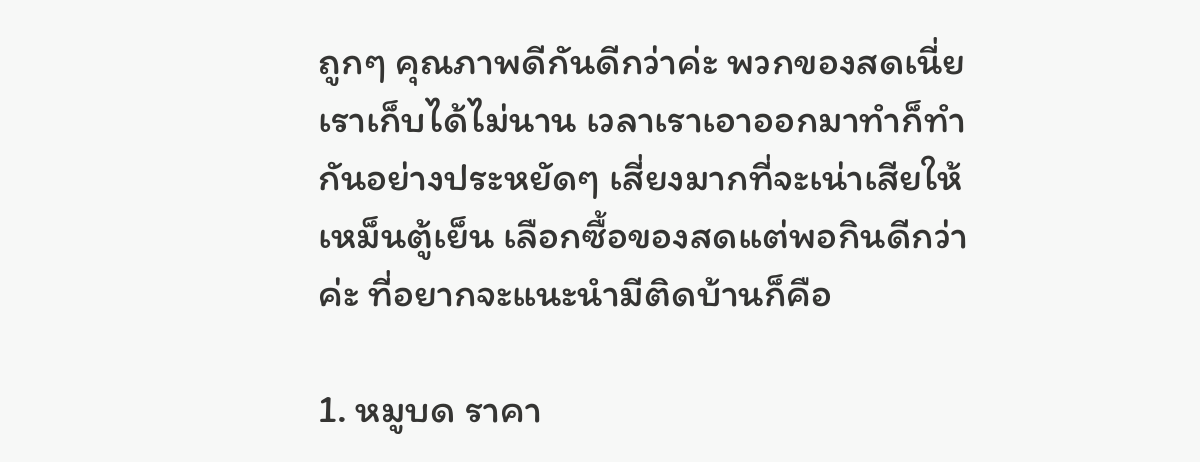ถูกๆ คุณภาพดีกันดีกว่าค่ะ พวกของสดเนี่ย เราเก็บได้ไม่นาน เวลาเราเอาออกมาทำก็ทำกันอย่างประหยัดๆ เสี่ยงมากที่จะเน่าเสียให้เหม็นตู้เย็น เลือกซื้อของสดแต่พอกินดีกว่าค่ะ ที่อยากจะแนะนำมีติดบ้านก็คือ

1. หมูบด ราคา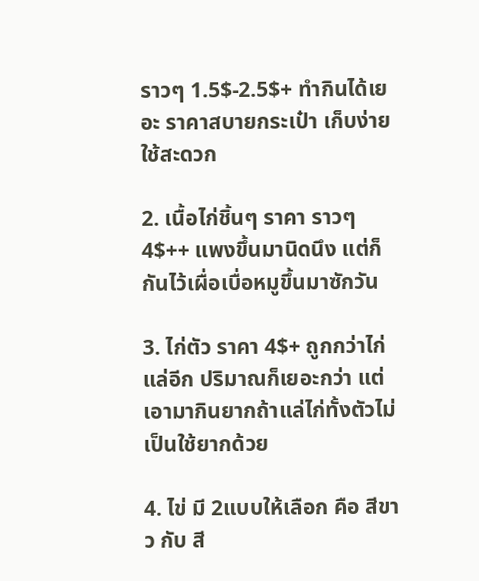ราวๆ 1.5$-2.5$+ ทำกินได้เยอะ ราคาสบายกระเป๋า เก็บง่ายใช้สะดวก

2. เนื้อไก่ชิ้นๆ ราคา ราวๆ 4$++ แพงขึ้นมานิดนึง แต่ก็กันไว้เผื่อเบื่อหมูขึ้นมาซักวัน

3. ไก่ตัว ราคา 4$+ ถูกกว่าไก่แล่อีก ปริมาณก็เยอะกว่า แต่เอามากินยากถ้าแล่ไก่ทั้งตัวไม่เป็นใช้ยากด้วย

4. ไข่ มี 2แบบให้เลือก คือ สีขาว กับ สี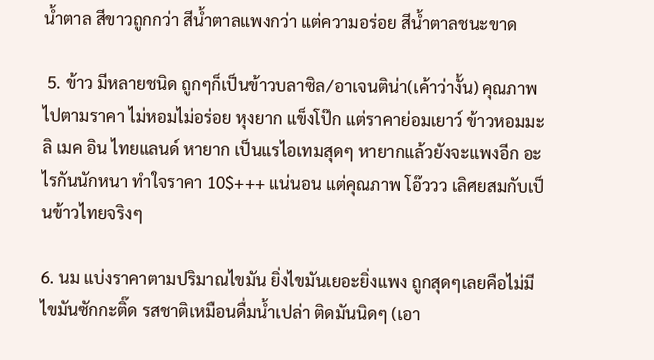น้ำตาล สีขาวถูกกว่า สีน้ำตาลแพงกว่า แต่ความอร่อย สีน้ำตาลชนะขาด

 5. ข้าว มีหลายชนิด ถูกๆก็เป็นข้าวบลาซิล/อาเจนติน่า(เค้าว่างั้น) คุณภาพไปตามราคา ไม่หอมไม่อร่อย หุงยาก แข็งโป๊ก แต่ราคาย่อมเยาว์ ข้าวหอมมะลิ เมค อิน ไทยแลนด์ หายาก เป็นแรไอเทมสุดๆ หายากแล้วยังจะแพงอีก อะไรกันนักหนา ทำใจราคา 10$+++ แน่นอน แต่คุณภาพ โอ๊ววว เลิศยสมกับเป็นข้าวไทยจริงๆ

6. นม แบ่งราคาตามปริมาณไขมัน ยิ่งไขมันเยอะยิ่งแพง ถูกสุดๆเลยคือไม่มีไขมันซักกะติ๊ด รสชาติเหมือนดื่มน้ำเปล่า ติดมันนิดๆ (เอา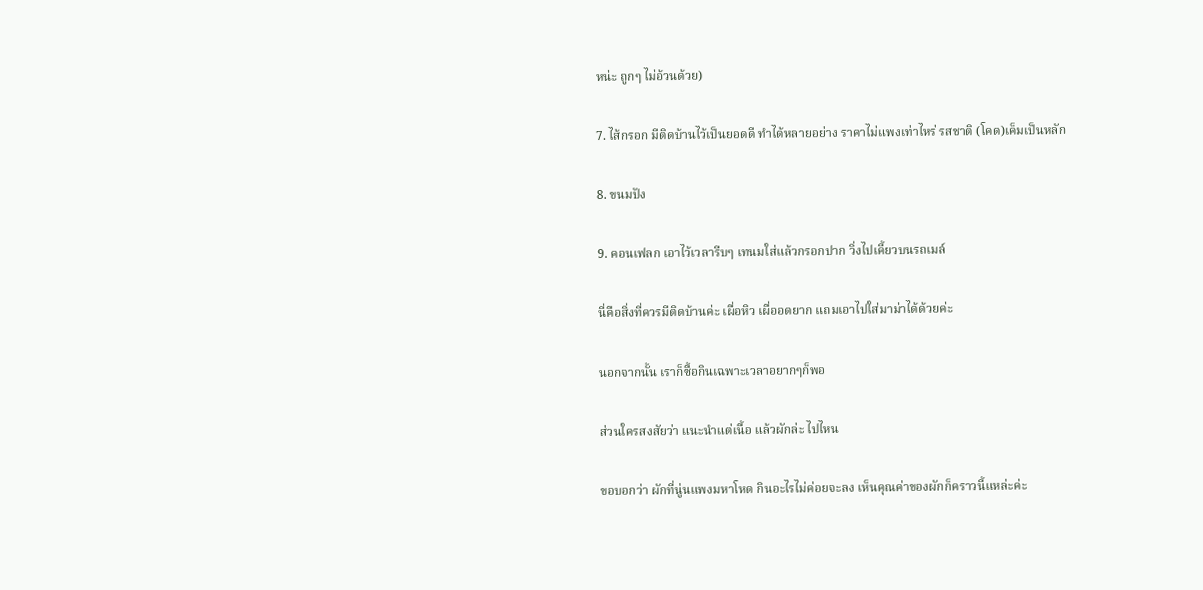หน่ะ ถูกๆ ไม่อ้วนด้วย)

7. ไส้กรอก มีติดบ้านไว้เป็นยอดดี ทำได้หลายอย่าง ราคาไม่แพงเท่าไหร่ รสชาติ (โคด)เค็มเป็นหลัก

8. ขนมปัง

9. คอนเฟลก เอาไว้เวลารีบๆ เทนมใส่แล้วกรอกปาก วิ่งไปเคี้ยวบนรถเมล์

นี่คือสิ่งที่ควรมีติดบ้านค่ะ เผื่อหิว เผื่ออดยาก แถมเอาไปใส่มาม่าได้ด้วยค่ะ

นอกจากนั้น เราก็ซื้อกินเฉพาะเวลาอยากๆก็พอ

ส่วนใครสงสัยว่า แนะนำแต่เนื้อ แล้วผักล่ะ ไปไหน

ขอบอกว่า ผักที่นู่นแพงมหาโหด กินอะไรไม่ค่อยจะลง เห็นคุณค่าของผักก็คราวนี้แหล่ะค่ะ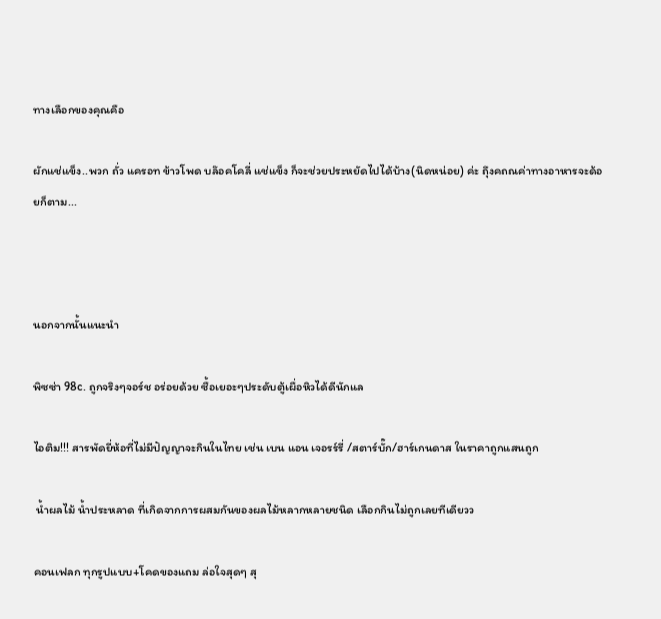ทางเลือกของคุณคือ

ผักแช่แข็ง..พวก ถั่ว แครอท ข้าวโพด บล๊อคโคลี่ แช่แข็ง ก็จะช่วยประหยัดไปได้บ้าง(นิดหน่อย) ค่ะ ถุึงคถณค่าทางอาหารจะด้อยก็ตาม...



นอกจากนั้นแนะนำ

พิซซ่า 98c. ถูกจริงๆจอร์ช อร่อยด้วย ซื้อเยอะๆประดับตู้เผื่อหิวได้ดีนักแล

ไอติม!!! สารพัดยี่ห้อที่ไม่มีปัญญาจะกินในไทย เช่น เบน แอน เจอรร์รี่ /สตาร์บั๊ก/ฮาร์เกนดาส ในราคาถูกแสนถูก

 น้ำผลไม้ น้ำประหลาด ที่เกิดจากการผสมกันของผลไม้หลากหลายชนิด เลือกกินไม่ถูกเลยทีเดียวว

คอนเฟลก ทุกรูปแบบ+โคดของแถม ล่อใจสุดๆ สุ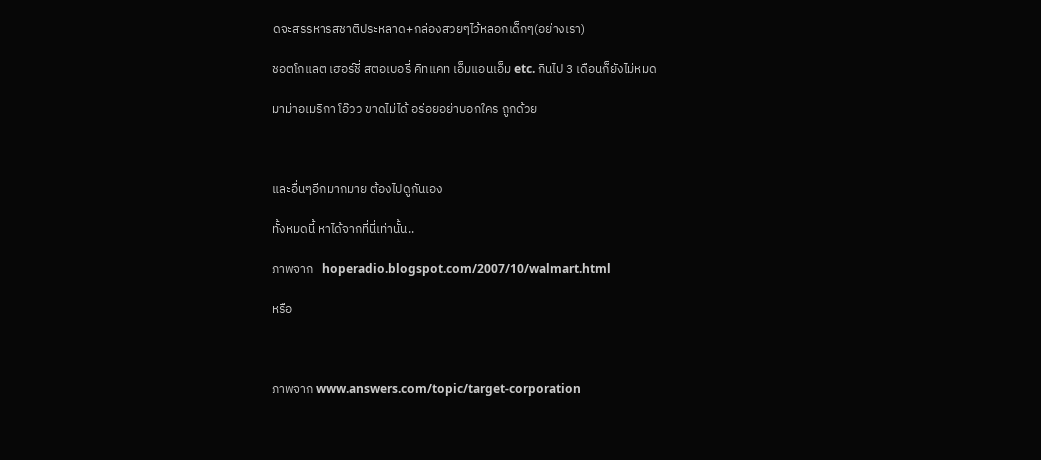ดจะสรรหารสชาติประหลาด+กล่องสวยๆไว้หลอกเด็กๆ(อย่างเรา)

ชอตโกแลต เฮอร์ชี่ สตอเบอรี่ คิทแคท เอ็มแอนเอ็ม etc. กินไป 3 เดือนก็ยังไม่หมด

มาม่าอเมริกา โอ๊วว ขาดไม่ได้ อร่อยอย่าบอกใคร ถูกด้วย



และอื่นๆอีกมากมาย ต้องไปดูกันเอง

ทั้งหมดนี้ หาได้จากที่นี่เท่านั้น..

ภาพจาก   hoperadio.blogspot.com/2007/10/walmart.html

หรือ



ภาพจาก www.answers.com/topic/target-corporation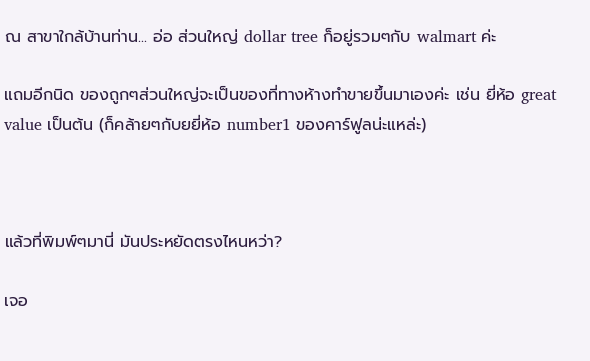ณ สาขาใกล้บ้านท่าน... อ่อ ส่วนใหญ่ dollar tree ก็อยู่รวมๆกับ walmart ค่ะ

แถมอีกนิด ของถูกๆส่วนใหญ่จะเป็นของที่ทางห้างทำขายขึ้นมาเองค่ะ เช่น ยี่ห้อ great value เป็นต้น (ก็คล้ายๆกับยยี่ห้อ number1 ของคาร์ฟูลน่ะแหล่ะ)



แล้วที่พิมพ์ๆมานี่ มันประหยัดตรงไหนหว่า?

เจอ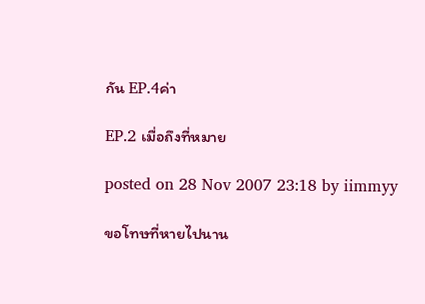กัน EP.4ค่า

EP.2 เมื่อถึงที่หมาย

posted on 28 Nov 2007 23:18 by iimmyy

ขอโทษที่หายไปนาน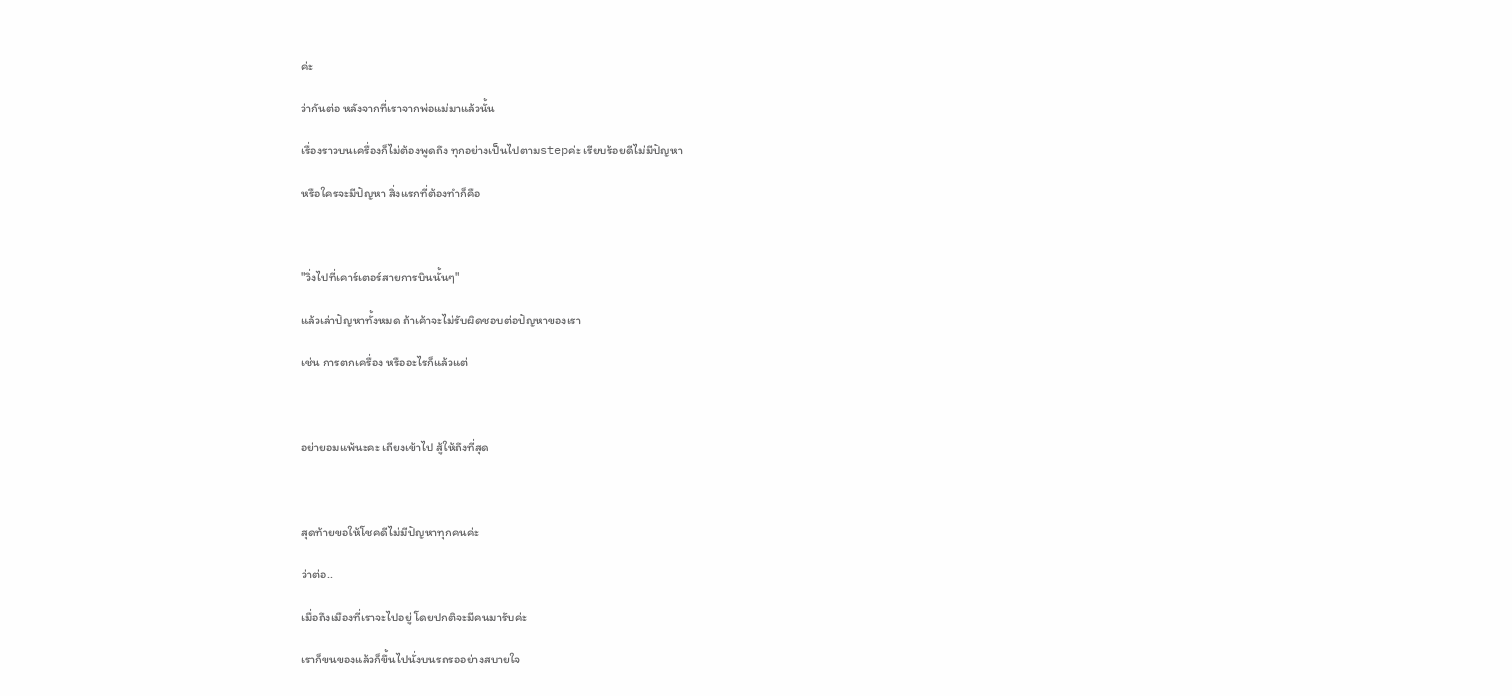ค่ะ

ว่ากันต่อ หลังจากที่เราจากพ่อแม่มาแล้วนั้น

เรื่องราวบนเครื่องก็ไม่ต้องพูดถึง ทุกอย่างเป็นไปตามstepค่ะ เรียบร้อยดีไม่มีปัญหา

หรือใครจะมีปัญหา สิ่งแรกที่ต้องทำก็คือ



"วิ่งไปที่เคาร์เตอร์สายการบินนั้นๆ"

แล้วเล่าปัญหาทั้งหมด ถ้าเค้าจะไม่รับผิดชอบต่อปัญหาของเรา

เช่น การตกเครื่อง หรืออะไรก็แล้วแต่



อย่ายอมแพ้นะคะ เถียงเข้าไป สู้ให้ถึงที่สุด



สุดท้ายขอให้โชคดีไม่มีปัญหาทุกคนค่ะ

ว่าต่อ..

เมื่อถึงเมืองที่เราจะไปอยู่ โดยปกติจะมีคนมารับค่ะ

เราก็ขนของแล้วก็ขึ้นไปนั่งบนรถรออย่างสบายใจ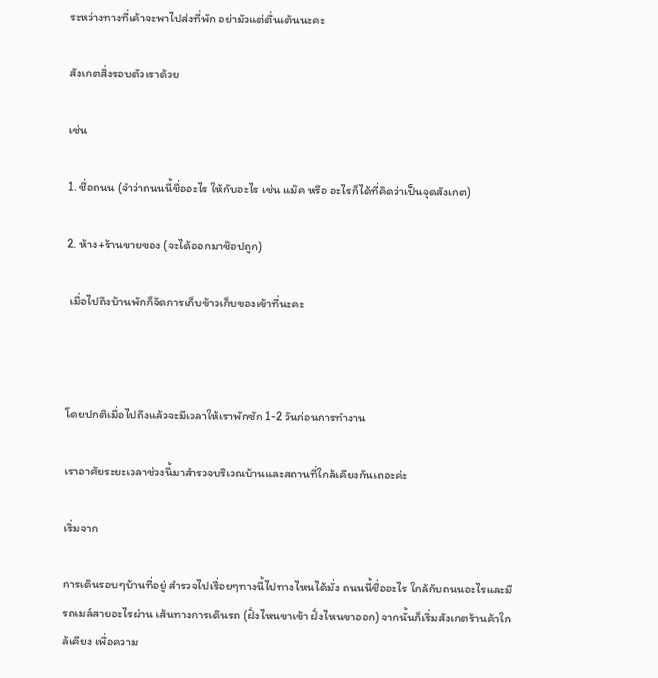ระหว่างทางที่เค้าจะพาไปส่งที่พัก อย่ามัวแต่ตื่นเต้นนะคะ

สังเกตสิ่งรอบตัวเราด้วย

เช่น

1. ชื่อถนน (จำว่าถนนนี้ชื่ออะไร ให้กับอะไร เช่น แม๊ค หรือ อะไรก็ได้ที่คิดว่าเป็นจุดสังเกต)

2. ห้าง+ร้านขายของ (จะได้ออกมาช๊อปถูก)

 เมื่อไปถึงบ้านพักก็จัดการเก็บข้าวเก็บของเข้าที่นะคะ



โดยปกติเมื่อไปถึงแล้วจะมีเวลาให้เราพักซัก 1-2 วันก่อนการทำงาน

เราอาศัยระยะเวลาช่วงนี้มาสำรวจบริเวณบ้านและสถานที่ใกล้เคียงกันเถอะค่ะ

เริ่มจาก

การเดินรอบๆบ้านที่อยู่ สำรวจไปเรื่อยๆทางนี้ไปทางไหนได้มั่ง ถนนนี้ชื่ออะไร ใกล้กับถนนอะไรและมีรถเมล์สายอะไรผ่าน เส้นทางการเดินรถ (ฝั่งไหนขาเข้า ฝั่งไหนขาออก) จากนั้นก็เริ่มสังเกตร้านค้าใกล้เคียง เพื่อความ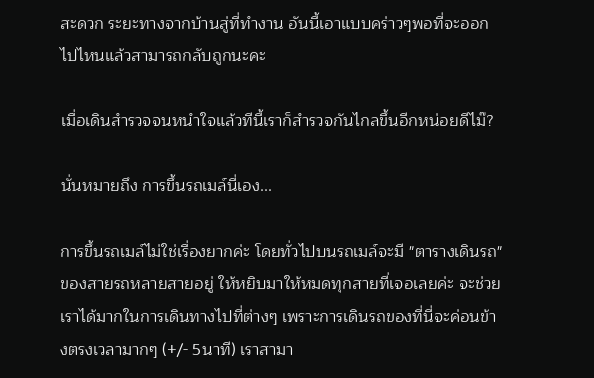สะดวก ระยะทางจากบ้านสู่ที่ทำงาน อันนี้เอาแบบคร่าวๆพอที่จะออกไปไหนแล้วสามารถกลับถูกนะคะ

เมื่อเดินสำรวจจนหนำใจแล้วทีนี้เราก็สำรวจกันไกลขึ้นอีกหน่อยดีไม๊?

นั่นหมายถึง การขึ้นรถเมล์นี่เอง...

การขึ้นรถเมล์ไม่ใช่เรื่องยากค่ะ โดยทั่วไปบนรถเมล์จะมี "ตารางเดินรถ" ของสายรถหลายสายอยู่ ให้หยิบมาให้หมดทุกสายที่เจอเลยค่ะ จะช่วยเราได้มากในการเดินทางไปที่ต่างๆ เพราะการเดินรถของที่นี่จะค่อนข้างตรงเวลามากๆ (+/- 5นาที) เราสามา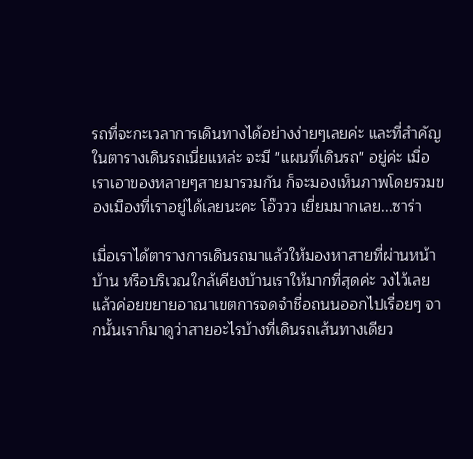รถที่จะกะเวลาการเดินทางได้อย่างง่ายๆเลยค่ะ และที่สำคัญในตารางเดินรถเนี่ยแหล่ะ จะมี "แผนที่เดินรถ" อยู่ค่ะ เมื่อเราเอาของหลายๆสายมารวมกัน ก็จะมองเห็นภาพโดยรวมของเมืองที่เราอยู่ได้เลยนะคะ โอ๊ววว เยี่ยมมากเลย...ซาร่า

เมื่อเราได้ตารางการเดินรถมาแล้วให้มองหาสายที่ผ่านหน้าบ้าน หรือบริเวณใกล้เคียงบ้านเราให้มากที่สุดค่ะ วงไว้เลย แล้วค่อยขยายอาณาเขตการจดจำชื่อถนนออกไปเรื่อยๆ จากนั้นเราก็มาดูว่าสายอะไรบ้างที่เดินรถเส้นทางเดียว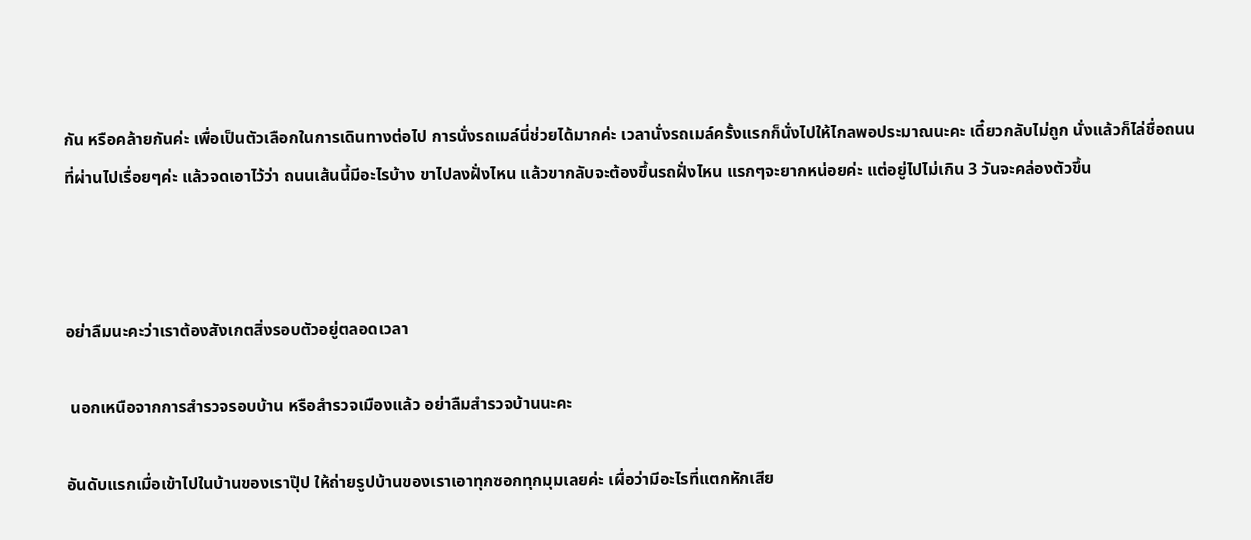กัน หรือคล้ายกันค่ะ เพื่อเป็นตัวเลือกในการเดินทางต่อไป การนั่งรถเมล์นี่ช่วยได้มากค่ะ เวลานั่งรถเมล์ครั้งแรกก็นั่งไปให้ไกลพอประมาณนะคะ เดี๋ยวกลับไม่ถูก นั่งแล้วก็ไล่ชื่อถนนที่ผ่านไปเรื่อยๆค่ะ แล้วจดเอาไว้ว่า ถนนเส้นนี้มีอะไรบ้าง ขาไปลงฝั่งไหน แล้วขากลับจะต้องขึ้นรถฝั่งไหน แรกๆจะยากหน่อยค่ะ แต่อยู่ไปไม่เกิน 3 วันจะคล่องตัวขึ้น



อย่าลืมนะคะว่าเราต้องสังเกตสิ่งรอบตัวอยู่ตลอดเวลา

 นอกเหนือจากการสำรวจรอบบ้าน หรือสำรวจเมืองแล้ว อย่าลืมสำรวจบ้านนะคะ

อันดับแรกเมื่อเข้าไปในบ้านของเราปุ๊ป ให้ถ่ายรูปบ้านของเราเอาทุกซอกทุกมุมเลยค่ะ เผื่อว่ามีอะไรที่แตกหักเสีย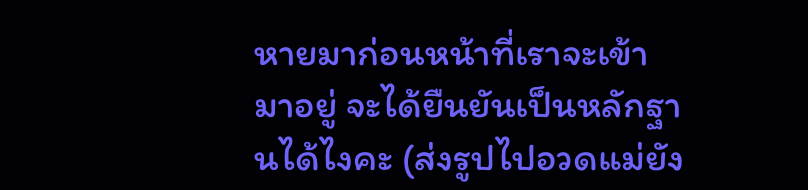หายมาก่อนหน้าที่เราจะเข้ามาอยู่ จะได้ยืนยันเป็นหลักฐานได้ไงคะ (ส่งรูปไปอวดแม่ยัง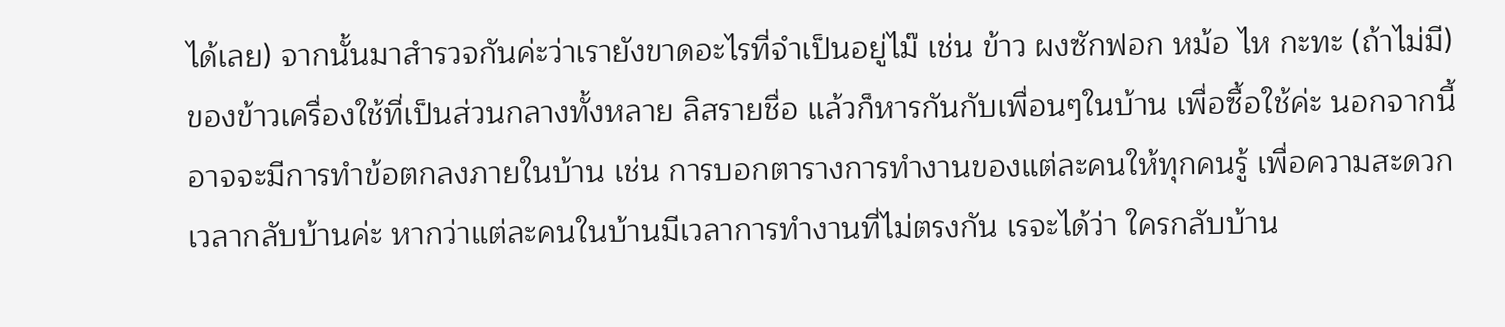ได้เลย) จากนั้นมาสำรวจกันค่ะว่าเรายังขาดอะไรที่จำเป็นอยู่ไม๊ เช่น ข้าว ผงซักฟอก หม้อ ไห กะทะ (ถ้าไม่มี) ของข้าวเครื่องใช้ที่เป็นส่วนกลางทั้งหลาย ลิสรายชื่อ แล้วก็หารกันกับเพื่อนๆในบ้าน เพื่อซื้อใช้ค่ะ นอกจากนี้อาจจะมีการทำข้อตกลงภายในบ้าน เช่น การบอกตารางการทำงานของแต่ละคนให้ทุกคนรู้ เพื่อความสะดวกเวลากลับบ้านค่ะ หากว่าแต่ละคนในบ้านมีเวลาการทำงานที่ไม่ตรงกัน เรจะได้ว่า ใครกลับบ้าน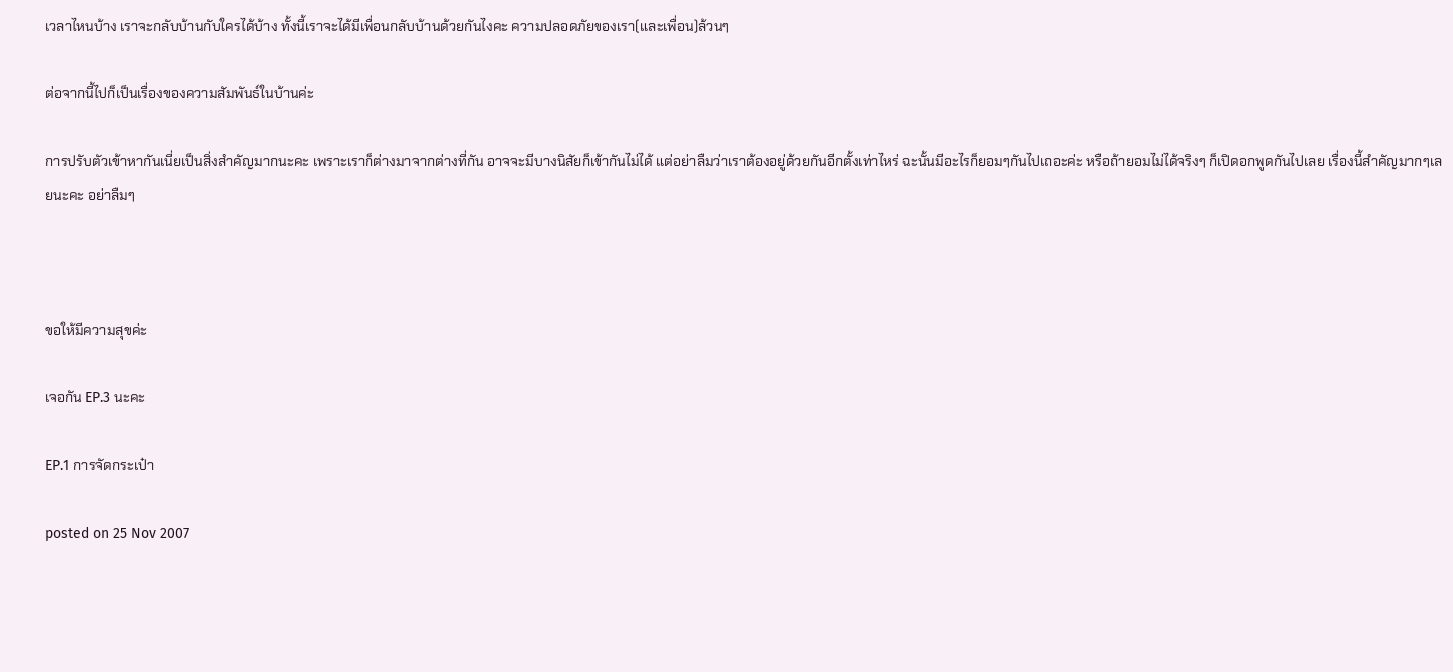เวลาไหนบ้าง เราจะกลับบ้านกับใครได้บ้าง ทั้งนี้เราจะได้มีเพื่อนกลับบ้านด้วยกันไงคะ ความปลอดภัยของเรา(และเพื่อน)ล้วนๆ

ต่อจากนี้ไปก็เป็นเรื่องของความสัมพันธ์ในบ้านค่ะ

การปรับตัวเข้าหากันเนี่ยเป็นสิ่งสำคัญมากนะคะ เพราะเราก็ต่างมาจากต่างที่กัน อาจจะมีบางนิสัยก็เข้ากันไม่ได้ แต่อย่าลืมว่าเราต้องอยู่ด้วยกันอีกตั้งเท่าไหร่ ฉะนั้นมีอะไรก็ยอมๆกันไปเถอะค่ะ หรือถ้ายอมไม่ได้จริงๆ ก็เปิดอกพูดกันไปเลย เรื่องนี้สำคัญมากๆเลยนะคะ อย่าลืมๆ



ขอให้มีความสุขค่ะ

เจอกัน EP.3 นะคะ

EP.1 การจัดกระเป๋า

posted on 25 Nov 2007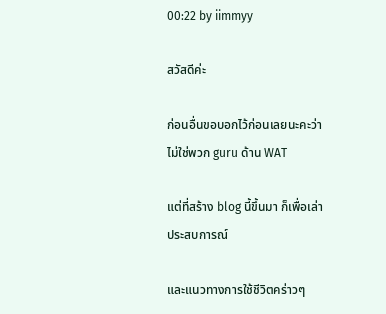00:22 by iimmyy

สวัสดีค่ะ

ก่อนอื่นขอบอกไว้ก่อนเลยนะคะว่า ไม่ใช่พวก guru ด้าน WAT

แต่ที่สร้าง blog นี้ขึ้นมา ก็เพื่อเล่าประสบการณ์

และแนวทางการใช้ชีวิตคร่าวๆ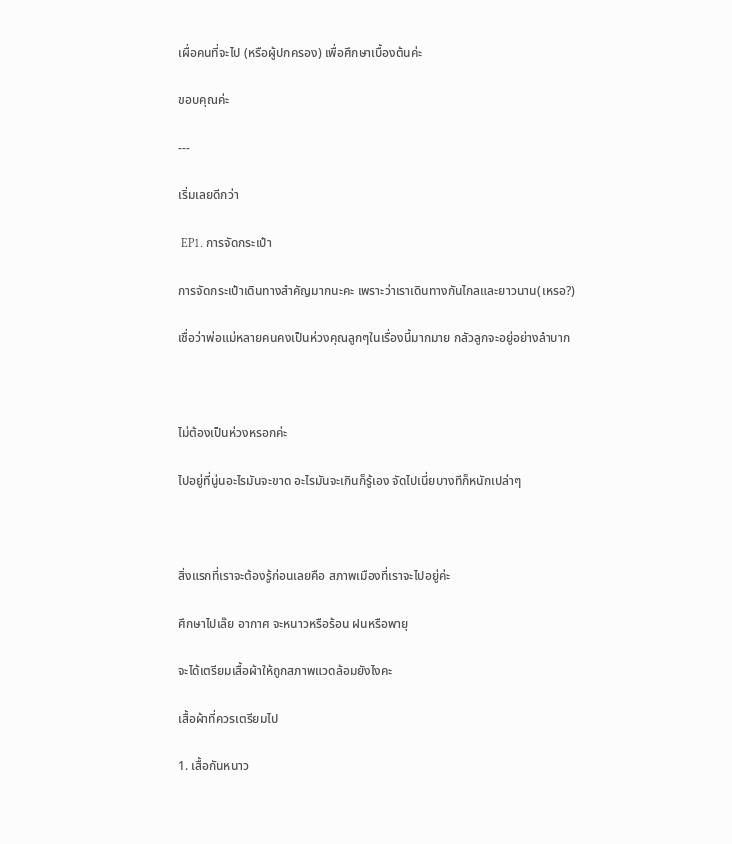เผื่อคนที่จะไป (หรือผู้ปกครอง) เพื่อศึกษาเบื้องต้นค่ะ

ขอบคุณค่ะ

---

เริ่มเลยดีกว่า

 EP1. การจัดกระเป๋า

การจัดกระเป๋าเดินทางสำคัญมากนะคะ เพราะว่าเราเดินทางกันไกลและยาวนาน(เหรอ?)

เชื่อว่าพ่อแม่หลายคนคงเป็นห่วงคุณลูกๆในเรื่องนี้มากมาย กลัวลูกจะอยู่อย่างลำบาก



ไม่ต้องเป็นห่วงหรอกค่ะ

ไปอยู่ที่นู่นอะไรมันจะขาด อะไรมันจะเกินก็รู้เอง จัดไปเนี่ยบางทีก็หนักเปล่าๆ



สิ่งแรกที่เราจะต้องรู้ก่อนเลยคือ สภาพเมืองที่เราจะไปอยู่ค่ะ

ศึกษาไปเล๊ย อากาศ จะหนาวหรือร้อน ฝนหรือพายุ

จะได้เตรียมเสื้อผ้าให้ถูกสภาพแวดล้อมยังไงคะ

เสื้อผ้าที่ควรเตรียมไป

1. เสื้อกันหนาว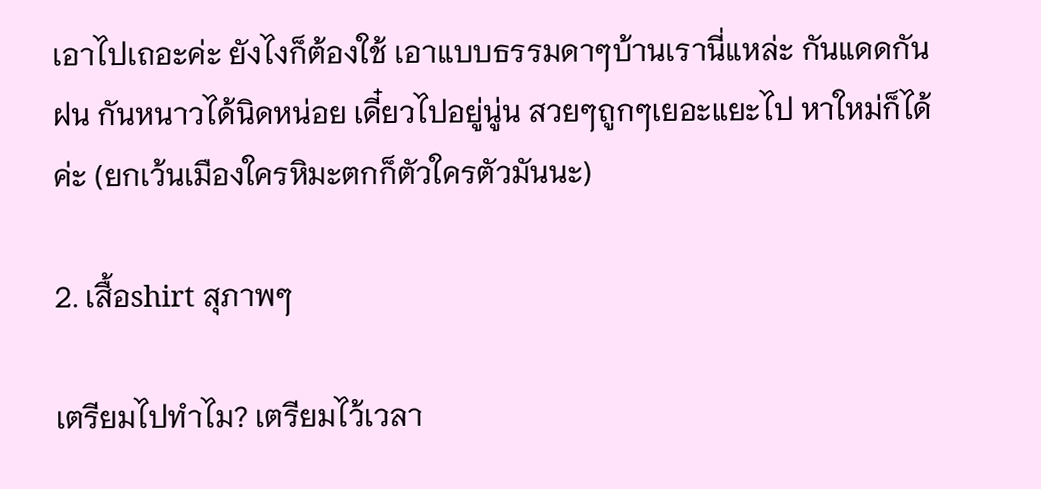เอาไปเถอะค่ะ ยังไงก็ต้องใช้ เอาแบบธรรมดาๆบ้านเรานี่แหล่ะ กันแดดกันฝน กันหนาวได้นิดหน่อย เดี๋ยวไปอยู่นู่น สวยๆถูกๆเยอะแยะไป หาใหม่ก็ได้ค่ะ (ยกเว้นเมืองใครหิมะตกก็ตัวใครตัวมันนะ)

2. เสื้อshirt สุภาพๆ

เตรียมไปทำไม? เตรียมไว้เวลา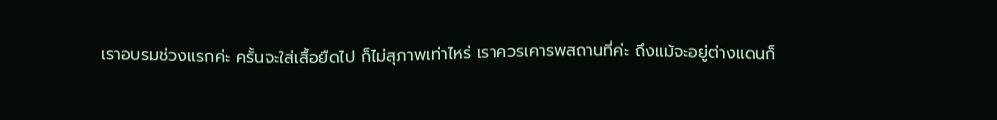เราอบรมช่วงแรกค่ะ ครั้นจะใส่เสื้อยืดไป ก็ไม่สุภาพเท่าไหร่ เราควรเคารพสถานที่ค่ะ ถึงแม้จะอยู่ต่างแดนก็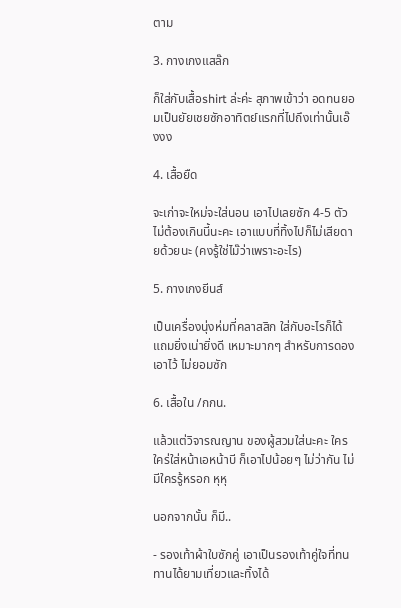ตาม

3. กางเกงแสล๊ก

ก็ใส่กับเสื้อshirt ล่ะค่ะ สุภาพเข้าว่า อดทนยอมเป็นยัยเชยซักอาทิตย์แรกที่ไปถึงเท่านั้นเอ๊งงง

4. เสื้อยืด

จะเก่าจะใหม่จะใส่นอน เอาไปเลยซัก 4-5 ตัว ไม่ต้องเกินนี้นะคะ เอาแบบที่ทิ้งไปก็ไม่เสียดายด้วยนะ (คงรู้ใช่ไม๊ว่าเพราะอะไร)

5. กางเกงยีนส์

เป็นเครื่องนุ่งห่มที่คลาสสิก ใส่กับอะไรก็ได้ แถมยิ่งเน่ายิ่งดี เหมาะมากๆ สำหรับการดองเอาไว้ ไม่ยอมซัก

6. เสื้อใน /กกน.

แล้วแต่วิจารณญาน ของผู้สวมใส่นะคะ ใครใคร่ใส่หน้าเอหน้าบี ก็เอาไปน้อยๆ ไม่ว่ากัน ไม่มีใครรู้หรอก หุหุ

นอกจากนั้น ก็มี..

- รองเท้าผ้าใบซักคู่ เอาเป็นรองเท้าคู่ใจที่ทนทานได้ยามเที่ยวและทิ้งได้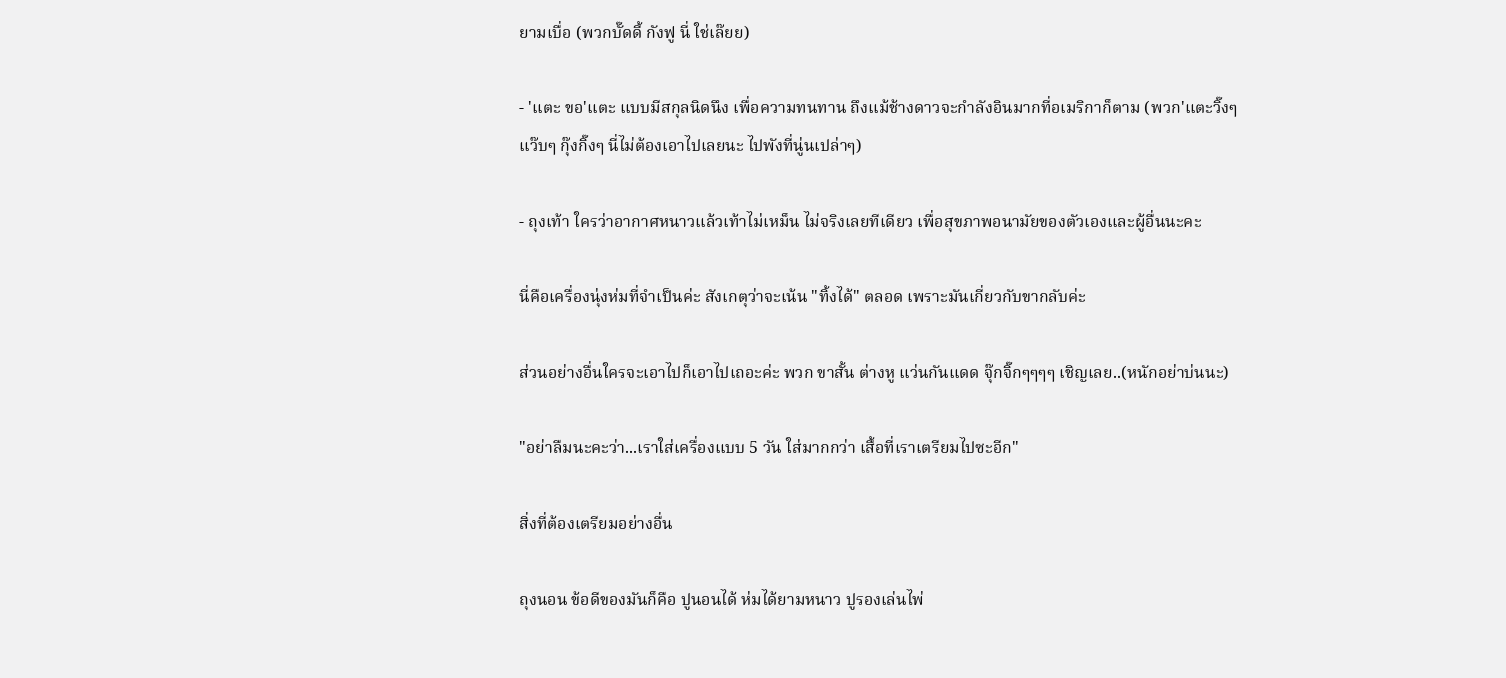ยามเบื่อ (พวกบั๊ดดี้ กังฟู นี่ ใช่เล๊ยย)

- 'แตะ ขอ'แตะ แบบมีสกุลนิดนึง เพื่อความทนทาน ถึงแม้ช้างดาวจะกำลังอินมากที่อเมริกาก็ตาม (พวก'แตะวิ๊งๆ แว๊บๆ กุ๊งกิ๊งๆ นี่ไม่ต้องเอาไปเลยนะ ไปพังที่นู่นเปล่าๆ)

- ถุงเท้า ใครว่าอากาศหนาวแล้วเท้าไม่เหม็น ไม่จริงเลยทีเดียว เพื่อสุขภาพอนามัยของตัวเองและผู้อื่นนะคะ

นี่คือเครื่องนุ่งห่มที่จำเป็นค่ะ สังเกตุว่าจะเน้น "ทิ้งได้" ตลอด เพราะมันเกี่ยวกับขากลับค่ะ

ส่วนอย่างอื่นใครจะเอาไปก็เอาไปเถอะค่ะ พวก ขาสั้น ต่างหู แว่นกันแดด จุ๊กจิ๊กๆๆๆๆ เชิญเลย..(หนักอย่าบ่นนะ)

"อย่าลืมนะคะว่า...เราใส่เครื่องแบบ 5 วัน ใส่มากกว่า เสื้อที่เราเตรียมไปซะอีก"

สิ่งที่ต้องเตรียมอย่างอื่น

ถุงนอน ข้อดีของมันก็คือ ปูนอนได้ ห่มได้ยามหนาว ปูรองเล่นไพ่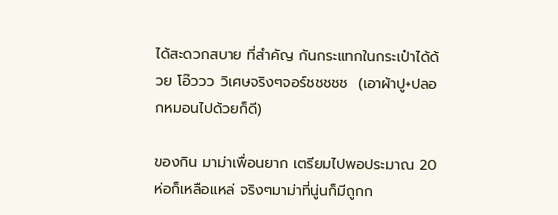ได้สะดวกสบาย ที่สำคัญ กันกระแทกในกระเป๋าได้ด้วย โอ๊ววว วิเศษจริงๆจอร์ชชชชช  (เอาผ้าปู+ปลอกหมอนไปด้วยก็ดี)

ของกิน มาม่าเพื่อนยาก เตรียมไปพอประมาณ 20 ห่อก็เหลือแหล่ จริงๆมาม่าที่นู่นก็มีถูกก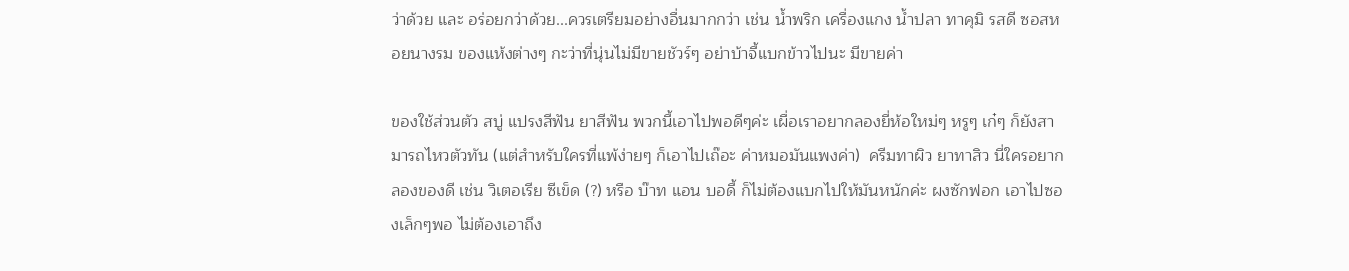ว่าด้วย และ อร่อยกว่าด้วย...ควรเตรียมอย่างอื่นมากกว่า เช่น น้ำพริก เครื่องแกง น้ำปลา ทาคุมิ รสดี ซอสหอยนางรม ของแห้งต่างๆ กะว่าที่นุ่นไม่มีขายชัวร์ๆ อย่าบ้าจี้แบกข้าวไปนะ มีขายค่า

ของใช้ส่วนตัว สบู่ แปรงสีฟัน ยาสีฟัน พวกนี้เอาไปพอดีๆค่ะ เผื่อเราอยากลองยี่ห้อใหม่ๆ หรูๆ เก๋ๆ ก็ยังสามารถไหวตัวทัน (แต่สำหรับใครที่แพ้ง่ายๆ ก็เอาไปเถ๊อะ ค่าหมอมันแพงค่า)  ครีมทาผิว ยาทาสิว นี่ใครอยากลองของดี เช่น วิเตอเรีย ซีเข็ด (?) หรือ บ๊าท แอน บอดี้ ก็ไม่ต้องแบกไปให้มันหนักค่ะ ผงซักฟอก เอาไปซองเล็กๆพอ ไม่ต้องเอาถึง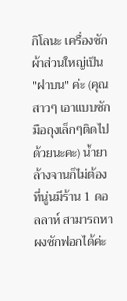กิโลนะ เครื่องซักผ้าส่วนใหญ่เป็น "ฝาบน" ค่ะ (คุณสาวๆ เอาแบบซักมือถุงเล็กๆติดไปด้วยนะคะ) น้ำยาล้างจานก็ไม่ต้อง ที่นู่นมีร้าน 1 ดอลลาห์ สามารถหาผงซักฟอกได้ค่ะ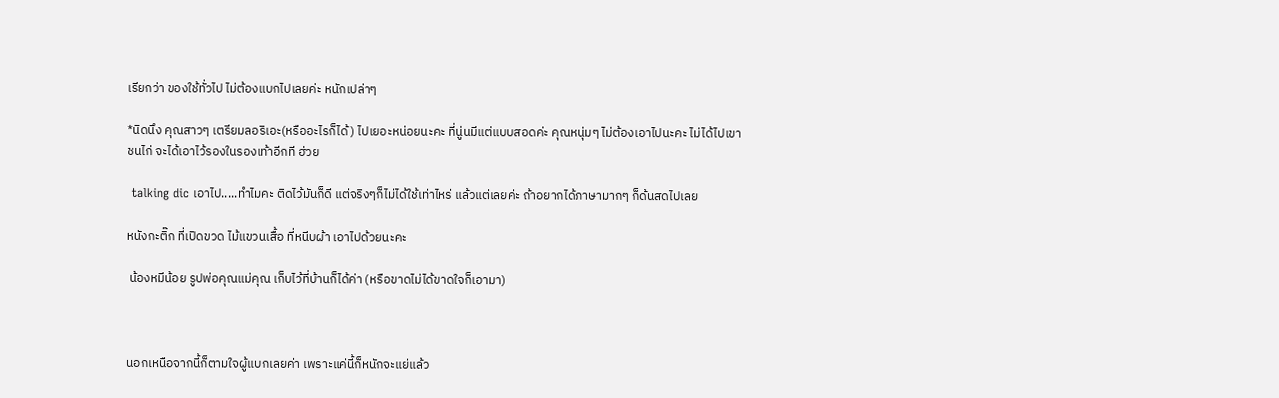เรียกว่า ของใช้ทั่วไป ไม่ต้องแบกไปเลยค่ะ หนักเปล่าๆ

*นิดนึง คุณสาวๆ เตรียมลอริเอะ(หรืออะไรก็ได้) ไปเยอะหน่อยนะคะ ที่นู่นมีแต่แบบสอดค่ะ คุณหนุ่มๆ ไม่ต้องเอาไปนะคะ ไม่ได้ไปเขาชนไก่ จะได้เอาไว้รองในรองเท้าอีกที ฮ่วย

 talking dic เอาไป.....ทำไมคะ ติดไว้มันก็ดี แต่จริงๆก็ไม่ได้ใช้เท่าไหร่ แล้วแต่เลยค่ะ ถ้าอยากได้ภาษามากๆ ก็ด้นสดไปเลย

หนังกะติ๊ก ที่เปิดขวด ไม้แขวนเสื้อ ที่หนีบผ้า เอาไปด้วยนะคะ

 น้องหมีน้อย รูปพ่อคุณแม่คุณ เก็บไว้ที่บ้านก็ได้ค่า (หรือขาดไม่ได้ขาดใจก็เอามา)



นอกเหนือจากนี้ก็ตามใจผู้แบกเลยค่า เพราะแค่นี้ก็หนักจะแย่แล้ว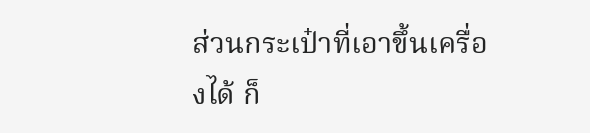ส่วนกระเป๋าที่เอาขึ้นเครื่องได้ ก็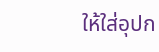ให้ใส่อุปก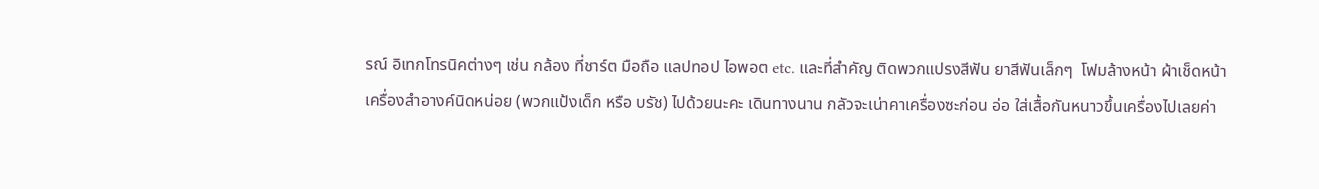รณ์ อิเทกโทรนิคต่างๆ เช่น กล้อง ที่ชาร์ต มือถือ แลปทอป ไอพอต etc. และที่สำคัญ ติดพวกแปรงสีฟัน ยาสีฟันเล็กๆ  โฟมล้างหน้า ผ้าเช็ดหน้า เครื่องสำอางค์นิดหน่อย (พวกแป้งเด็ก หรือ บรัช) ไปด้วยนะคะ เดินทางนาน กลัวจะเน่าคาเครื่องซะก่อน อ่อ ใส่เสื้อกันหนาวขึ้นเครื่องไปเลยค่า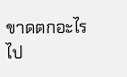ขาดตกอะไรไป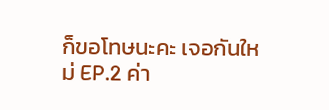ก็ขอโทษนะคะ เจอกันใหม่ EP.2 ค่า